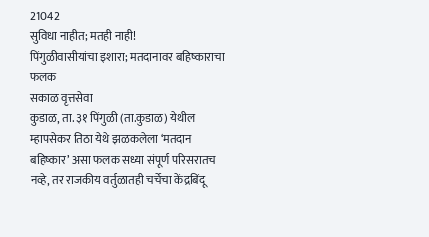21042
सुविधा नाहीत; मतही नाही!
पिंगुळीवासीयांचा इशारा; मतदानावर बहिष्काराचा फलक
सकाळ वृत्तसेवा
कुडाळ, ता. ३१ पिंगुळी (ता.कुडाळ) येथील म्हापसेकर तिठा येथे झळकलेला ‘मतदान बहिष्कार’ असा फलक सध्या संपूर्ण परिसरातच नव्हे, तर राजकीय वर्तुळातही चर्चेचा केंद्रबिंदू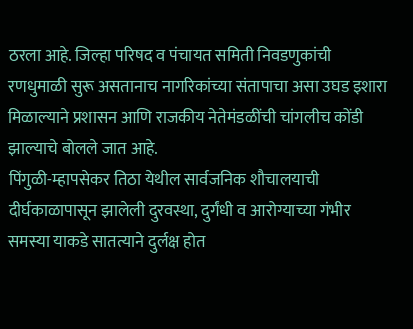ठरला आहे. जिल्हा परिषद व पंचायत समिती निवडणुकांची रणधुमाळी सुरू असतानाच नागरिकांच्या संतापाचा असा उघड इशारा मिळाल्याने प्रशासन आणि राजकीय नेतेमंडळींची चांगलीच कोंडी झाल्याचे बोलले जात आहे.
पिंगुळी-म्हापसेकर तिठा येथील सार्वजनिक शौचालयाची दीर्घकाळापासून झालेली दुरवस्था, दुर्गंधी व आरोग्याच्या गंभीर समस्या याकडे सातत्याने दुर्लक्ष होत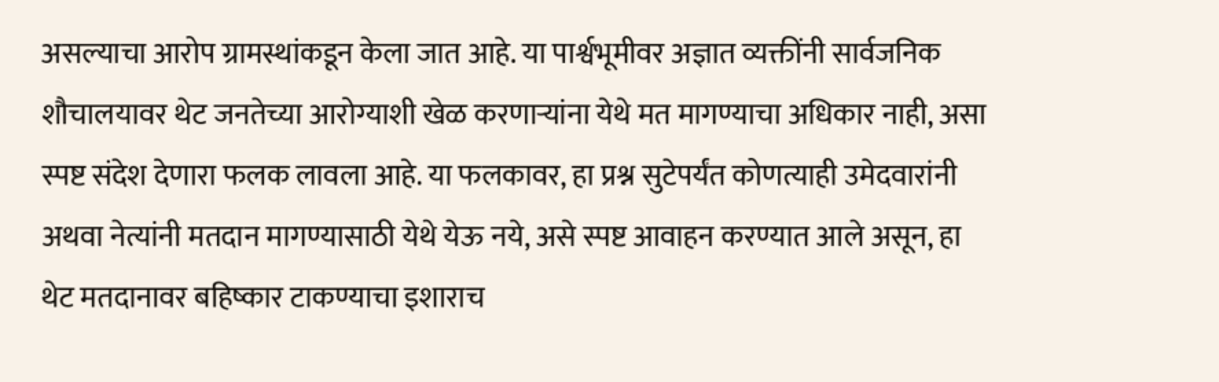असल्याचा आरोप ग्रामस्थांकडून केला जात आहे. या पार्श्वभूमीवर अज्ञात व्यक्तींनी सार्वजनिक शौचालयावर थेट जनतेच्या आरोग्याशी खेळ करणाऱ्यांना येथे मत मागण्याचा अधिकार नाही, असा स्पष्ट संदेश देणारा फलक लावला आहे. या फलकावर, हा प्रश्न सुटेपर्यंत कोणत्याही उमेदवारांनी अथवा नेत्यांनी मतदान मागण्यासाठी येथे येऊ नये, असे स्पष्ट आवाहन करण्यात आले असून, हा थेट मतदानावर बहिष्कार टाकण्याचा इशाराच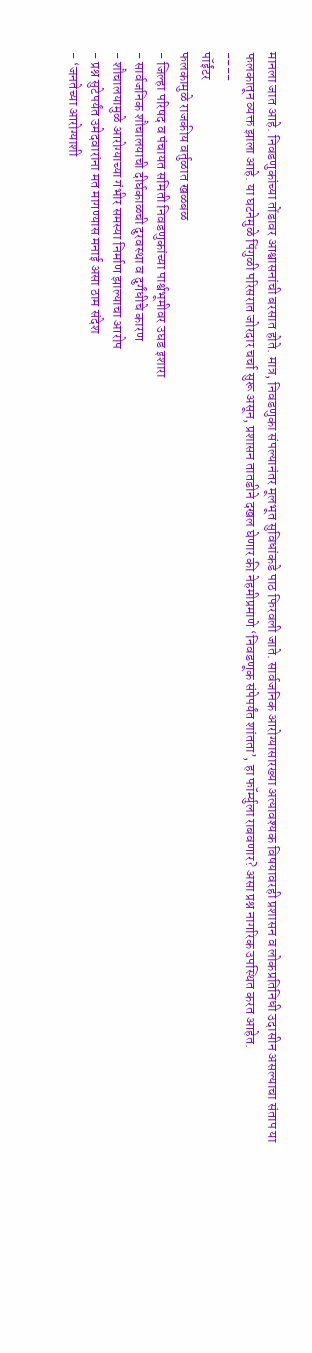मानला जात आहे. निवडणुकांच्या तोंडावर आश्वासनांची बरसात होते. मात्र, निवडणुका संपल्यानंतर मूलभूत सुविधांकडे पाठ फिरवली जाते. सार्वजनिक आरोग्यासारख्या अत्यावश्यक विषयावरही प्रशासन व लोकप्रतिनिधी उदासीन असल्याचा संताप या फलकातून व्यक्त झाला आहे. या घटनेमुळे पिंगुळी परिसरात जोरदार चर्चा सुरू असून, प्रशासन तातडीने दखल घेणार की नेहमीप्रमाणे ‘निवडणूक संपेपर्यंत शांतता’, हा फॉर्म्युला राबवणार? असा प्रश्न नागरिक उपस्थित करत आहेत.
----
पॉईंटर
फलकामुळे राजकीय वर्तुळात खळबळ
- जिल्हा परिषद व पंचायत समिती निवडणुकांच्या पार्श्वभूमीवर उघड इशारा
- सार्वजनिक शौचालयाची दीर्घकाळची दुरवस्था व दुर्गंधीचे कारण
- शौचालयामुळे आरोग्याच्या गंभीर समस्या निर्माण झाल्याचा आरोप
- प्रश्न सुटेपर्यंत उमेदवारांना मत मागण्यास मनाई असा ठाम संदेश
- ‘जनतेच्या आरोग्याशी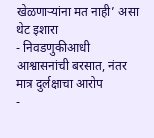खेळणाऱ्यांना मत नाही’ असा थेट इशारा
- निवडणुकीआधी आश्वासनांची बरसात, नंतर मात्र दुर्लक्षाचा आरोप
-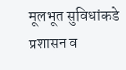मूलभूत सुविधांकडे प्रशासन व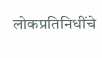लोकप्रतिनिधींचे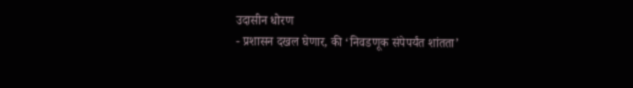उदासीन धोरण
- प्रशासन दखल घेणार, की ‘निवडणूक संपेपर्यंत शांतता’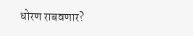धोरण राबवणार?